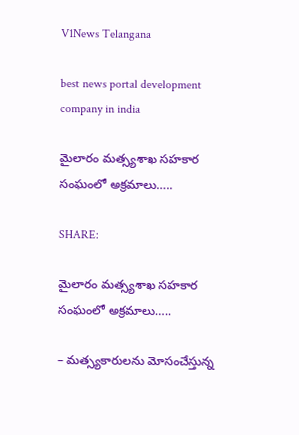V1News Telangana

best news portal development company in india

మైలారం మత్స్యశాఖ సహకార సంఘంలో అక్రమాలు…..

SHARE:

మైలారం మత్స్యశాఖ సహకార సంఘంలో అక్రమాలు…..

– మత్స్యకారులను మోసంచేస్తున్న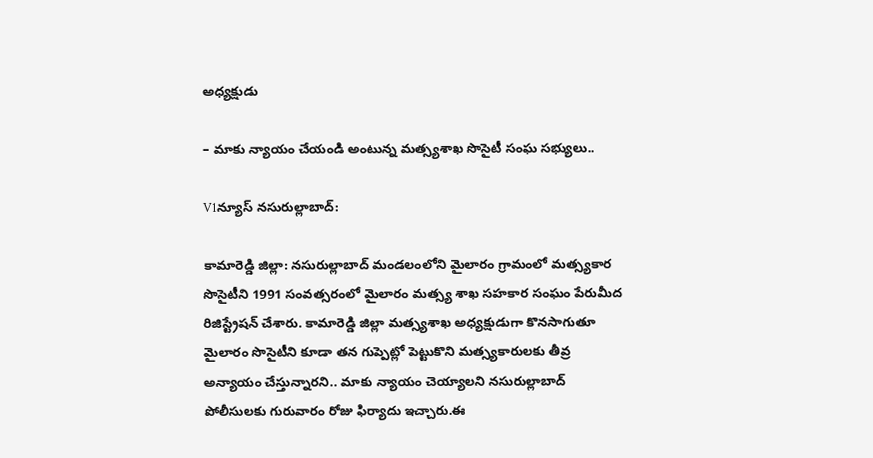అధ్యక్షుడు

– మాకు న్యాయం చేయండి అంటున్న మత్స్యశాఖ సొసైటీ సంఘ సభ్యులు..

V1న్యూస్ నసురుల్లాబాద్:

కామారెడ్డి జిల్లా: నసురుల్లాబాద్ మండలంలోని మైలారం గ్రామంలో మత్స్యకార సొసైటీని 1991 సంవత్సరంలో మైలారం మత్స్య శాఖ సహకార సంఘం పేరుమీద రిజిస్ట్రేషన్ చేశారు. కామారెడ్డి జిల్లా మత్స్యశాఖ అధ్యక్షుడుగా కొనసాగుతూ మైలారం సొసైటీని కూడా తన గుప్పెట్లో పెట్టుకొని మత్స్యకారులకు తీవ్ర అన్యాయం చేస్తున్నారని.. మాకు న్యాయం చెయ్యాలని నసురుల్లాబాద్ పోలీసులకు గురువారం రోజు ఫిర్యాదు ఇచ్చారు.ఈ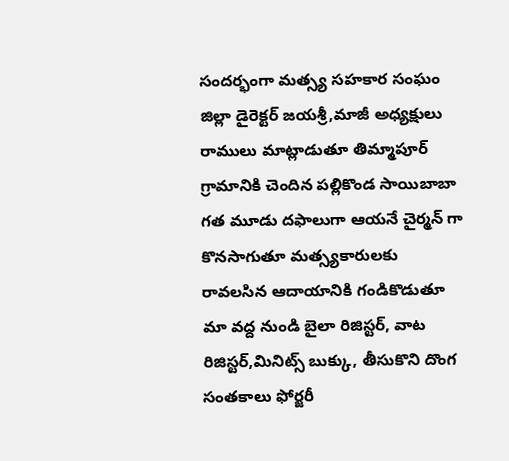సందర్భంగా మత్స్య సహకార సంఘం జిల్లా డైరెక్టర్ జయశ్రీ,మాజీ అధ్యక్షులు రాములు మాట్లాడుతూ తిమ్మాపూర్ గ్రామానికి చెందిన పల్లికొండ సాయిబాబా గత మూడు దఫాలుగా ఆయనే చైర్మన్ గా కొనసాగుతూ మత్స్యకారులకు రావలసిన ఆదాయానికి గండికొడుతూ మా వద్ద నుండి బైలా రిజిస్టర్, వాట రిజిస్టర్,మినిట్స్ బుక్కు, తీసుకొని దొంగ సంతకాలు ఫోర్జరీ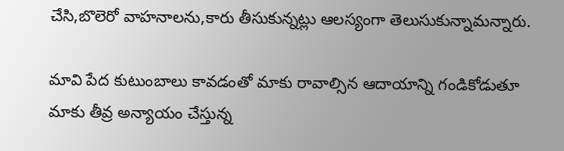చేసి,బొలెరో వాహనాలను,కారు తీసుకున్నట్లు ఆలస్యంగా తెలుసుకున్నామన్నారు.

మావి పేద కుటుంబాలు కావడంతో మాకు రావాల్సిన ఆదాయాన్ని గండికోడుతూ మాకు తీవ్ర అన్యాయం చేస్తున్న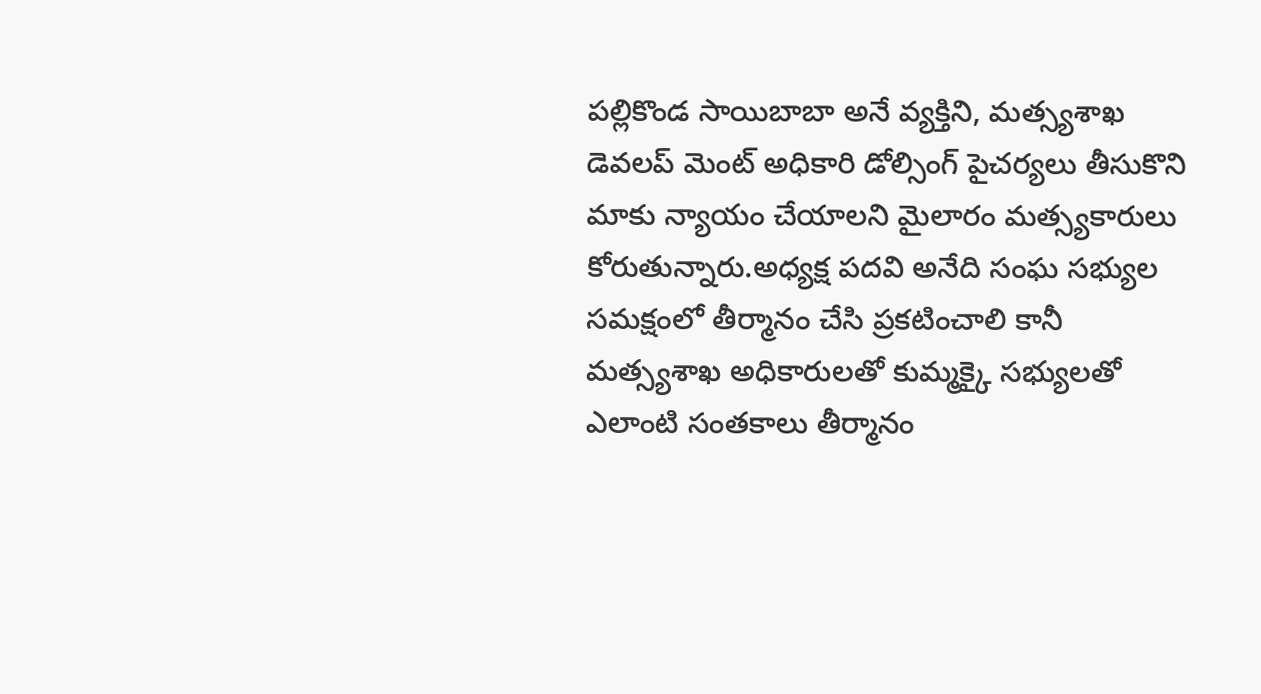పల్లికొండ సాయిబాబా అనే వ్యక్తిని, మత్స్యశాఖ డెవలప్ మెంట్ అధికారి డోల్సింగ్ పైచర్యలు తీసుకొని మాకు న్యాయం చేయాలని మైలారం మత్స్యకారులు కోరుతున్నారు.అధ్యక్ష పదవి అనేది సంఘ సభ్యుల సమక్షంలో తీర్మానం చేసి ప్రకటించాలి కానీ మత్స్యశాఖ అధికారులతో కుమ్మక్కై సభ్యులతో ఎలాంటి సంతకాలు తీర్మానం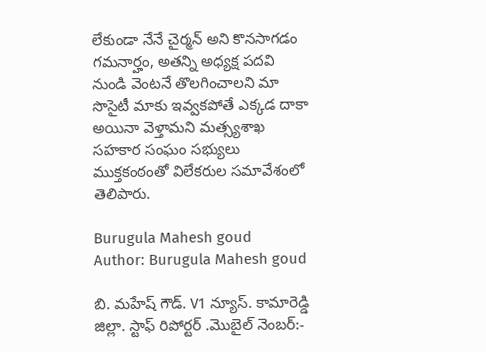లేకుండా నేనే చైర్మన్ అని కొనసాగడం గమనార్హం, అతన్ని అధ్యక్ష పదవి నుండి వెంటనే తొలగించాలని మా సొసైటీ మాకు ఇవ్వకపోతే ఎక్కడ దాకా అయినా వెళ్తామని మత్స్యశాఖ సహకార సంఘం సభ్యులు ముక్తకంఠంతో విలేకరుల సమావేశంలో తెలిపారు.

Burugula Mahesh goud
Author: Burugula Mahesh goud

బి. మహేష్ గౌడ్. V1 న్యూస్. కామారెడ్డి జిల్లా. స్టాఫ్ రిపోర్టర్ .మొబైల్ నెంబర్:-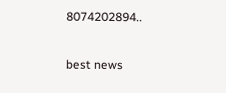8074202894..

best news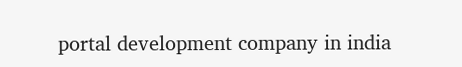portal development company in india